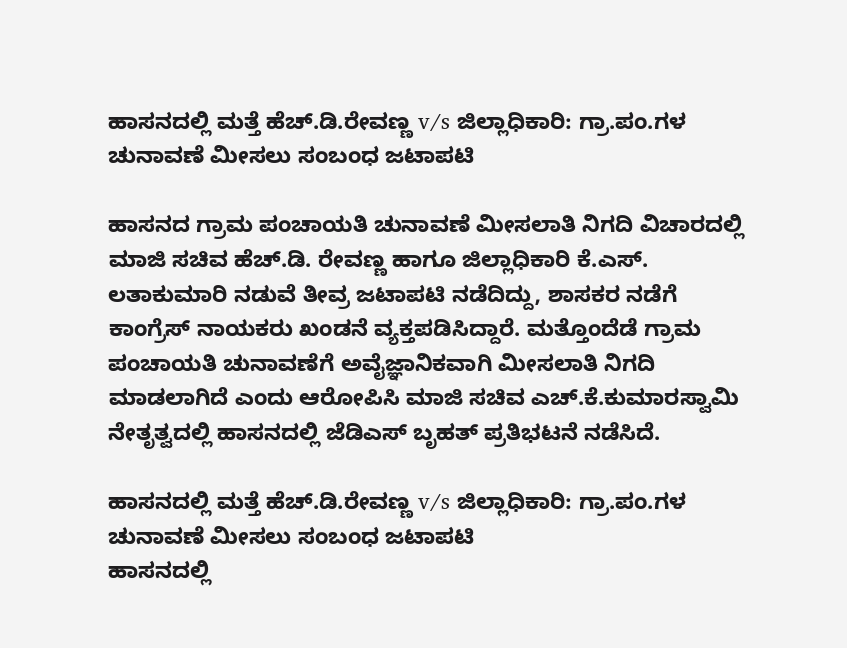ಹಾಸನದಲ್ಲಿ ಮತ್ತೆ ಹೆಚ್.ಡಿ.ರೇವಣ್ಣ v/s ಜಿಲ್ಲಾಧಿಕಾರಿ: ಗ್ರಾ.ಪಂ.ಗಳ ಚುನಾವಣೆ ಮೀಸಲು ಸಂಬಂಧ ಜಟಾಪಟಿ

ಹಾಸನದ ಗ್ರಾಮ ಪಂಚಾಯತಿ ಚುನಾವಣೆ ಮೀಸಲಾತಿ ನಿಗದಿ ವಿಚಾರದಲ್ಲಿ ಮಾಜಿ ಸಚಿವ ಹೆಚ್.ಡಿ. ರೇವಣ್ಣ ಹಾಗೂ ಜಿಲ್ಲಾಧಿಕಾರಿ ಕೆ.ಎಸ್. ಲತಾಕುಮಾರಿ ನಡುವೆ ತೀವ್ರ ಜಟಾಪಟಿ ನಡೆದಿದ್ದು, ಶಾಸಕರ ನಡೆಗೆ ಕಾಂಗ್ರೆಸ್ ನಾಯಕರು ಖಂಡನೆ ವ್ಯಕ್ತಪಡಿಸಿದ್ದಾರೆ. ಮತ್ತೊಂದೆಡೆ ಗ್ರಾಮ ಪಂಚಾಯತಿ ಚುನಾವಣೆಗೆ ಅವೈಜ್ಞಾನಿಕವಾಗಿ ಮೀಸಲಾತಿ ನಿಗದಿ ಮಾಡಲಾಗಿದೆ ಎಂದು ಆರೋಪಿಸಿ ಮಾಜಿ ಸಚಿವ ಎಚ್.ಕೆ.ಕುಮಾರಸ್ವಾಮಿ ನೇತೃತ್ವದಲ್ಲಿ ಹಾಸನದಲ್ಲಿ ಜೆಡಿಎಸ್ ಬೃಹತ್ ಪ್ರತಿಭಟನೆ ನಡೆಸಿದೆ.

ಹಾಸನದಲ್ಲಿ ಮತ್ತೆ ಹೆಚ್.ಡಿ.ರೇವಣ್ಣ v/s ಜಿಲ್ಲಾಧಿಕಾರಿ: ಗ್ರಾ.ಪಂ.ಗಳ ಚುನಾವಣೆ ಮೀಸಲು ಸಂಬಂಧ ಜಟಾಪಟಿ
ಹಾಸನದಲ್ಲಿ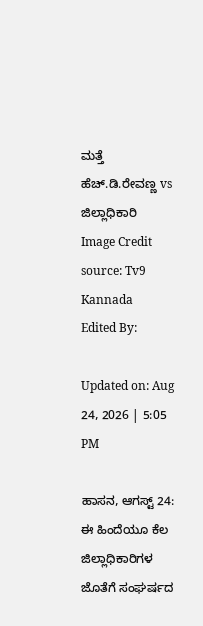ಮತ್ತೆ ಹೆಚ್.ಡಿ.ರೇವಣ್ಣ vs ಜಿಲ್ಲಾಧಿಕಾರಿ
Image Credit source: Tv9 Kannada
Edited By:

Updated on: Aug 24, 2026 | 5:05 PM

ಹಾಸನ, ಆಗಸ್ಟ್ 24: ಈ ಹಿಂದೆಯೂ ಕೆಲ ಜಿಲ್ಲಾಧಿಕಾರಿಗಳ ಜೊತೆಗೆ ಸಂಘರ್ಷದ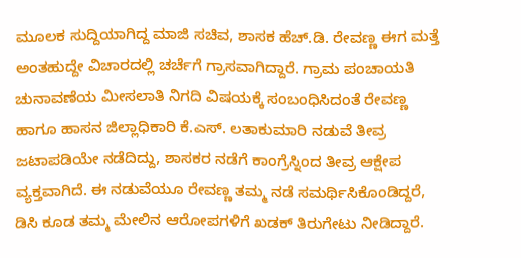ಮೂಲಕ ಸುದ್ದಿಯಾಗಿದ್ದ ಮಾಜಿ ಸಚಿವ, ಶಾಸಕ ಹೆಚ್.ಡಿ. ರೇವಣ್ಣ ಈಗ ಮತ್ತೆ ಅಂತಹುದ್ದೇ ವಿಚಾರದಲ್ಲಿ ಚರ್ಚೆಗೆ ಗ್ರಾಸವಾಗಿದ್ದಾರೆ. ಗ್ರಾಮ ಪಂಚಾಯತಿ ಚುನಾವಣೆಯ ಮೀಸಲಾತಿ ನಿಗದಿ ವಿಷಯಕ್ಕೆ ಸಂಬಂಧಿಸಿದಂತೆ ರೇವಣ್ಣ ಹಾಗೂ ಹಾಸನ ಜಿಲ್ಲಾಧಿಕಾರಿ ಕೆ.ಎಸ್. ಲತಾಕುಮಾರಿ ನಡುವೆ ತೀವ್ರ ಜಟಾಪಡಿಯೇ ನಡೆದಿದ್ದು, ಶಾಸಕರ ನಡೆಗೆ ಕಾಂಗ್ರೆಸ್ನಿಂದ ತೀವ್ರ ಆಕ್ಷೇಪ ವ್ಯಕ್ತವಾಗಿದೆ. ಈ ನಡುವೆಯೂ ರೇವಣ್ಣ ತಮ್ಮ ನಡೆ ಸಮರ್ಥಿಸಿಕೊಂಡಿದ್ದರೆ, ಡಿಸಿ ಕೂಡ ತಮ್ಮ ಮೇಲಿನ ಆರೋಪಗಳಿಗೆ ಖಡಕ್ ತಿರುಗೇಟು ನೀಡಿದ್ದಾರೆ.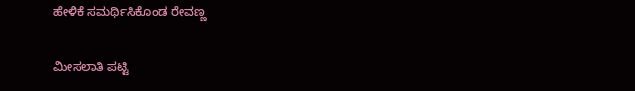ಹೇಳಿಕೆ ಸಮರ್ಥಿಸಿಕೊಂಡ ರೇವಣ್ಣ

ಮೀಸಲಾತಿ ಪಟ್ಟಿ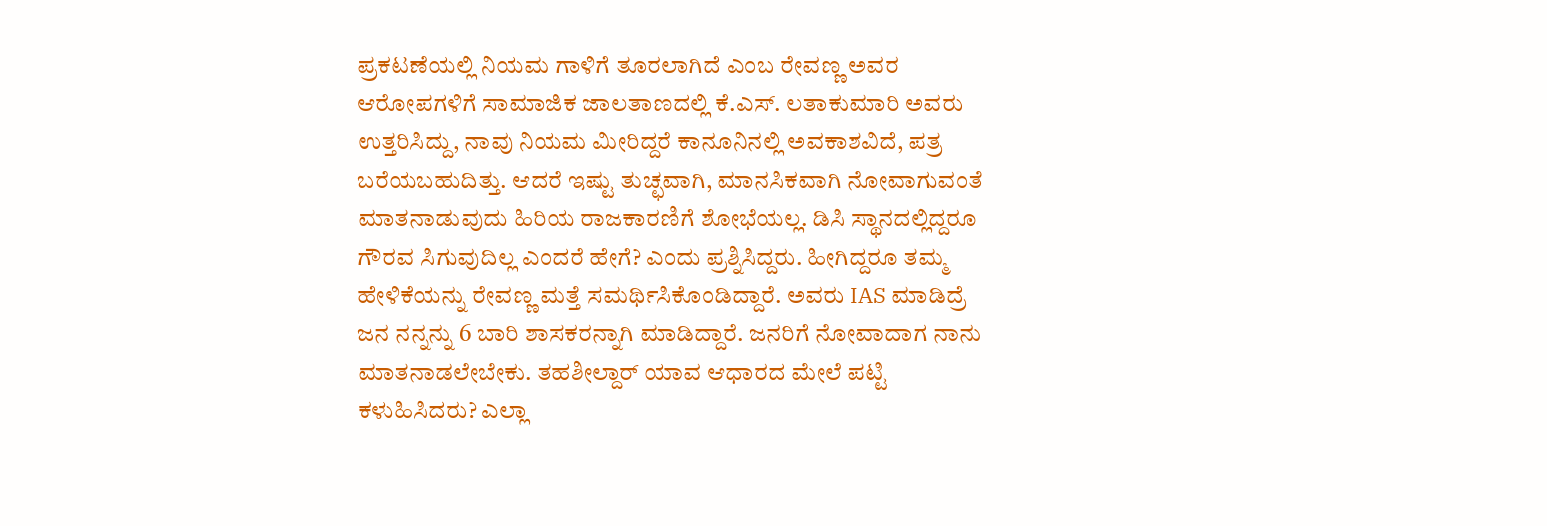ಪ್ರಕಟಣೆಯಲ್ಲಿ ನಿಯಮ ಗಾಳಿಗೆ ತೂರಲಾಗಿದೆ ಎಂಬ ರೇವಣ್ಣ ಅವರ ಆರೋಪಗಳಿಗೆ ಸಾಮಾಜಿಕ ಜಾಲತಾಣದಲ್ಲಿ ಕೆ.ಎಸ್. ಲತಾಕುಮಾರಿ ಅವರು ಉತ್ತರಿಸಿದ್ದು, ನಾವು ನಿಯಮ ಮೀರಿದ್ದರೆ ಕಾನೂನಿನಲ್ಲಿ ಅವಕಾಶವಿದೆ, ಪತ್ರ ಬರೆಯಬಹುದಿತ್ತು. ಆದರೆ ಇಷ್ಟು ತುಚ್ಛವಾಗಿ, ಮಾನಸಿಕವಾಗಿ ನೋವಾಗುವಂತೆ ಮಾತನಾಡುವುದು ಹಿರಿಯ ರಾಜಕಾರಣಿಗೆ ಶೋಭೆಯಲ್ಲ. ಡಿಸಿ ಸ್ಥಾನದಲ್ಲಿದ್ದರೂ ಗೌರವ ಸಿಗುವುದಿಲ್ಲ ಎಂದರೆ ಹೇಗೆ? ಎಂದು ಪ್ರಶ್ನಿಸಿದ್ದರು. ಹೀಗಿದ್ದರೂ ತಮ್ಮ ಹೇಳಿಕೆಯನ್ನು ರೇವಣ್ಣ ಮತ್ತೆ ಸಮರ್ಥಿಸಿಕೊಂಡಿದ್ದಾರೆ. ಅವರು IAS ಮಾಡಿದ್ರೆ ಜನ ನನ್ನನ್ನು 6 ಬಾರಿ ಶಾಸಕರನ್ನಾಗಿ ಮಾಡಿದ್ದಾರೆ. ಜನರಿಗೆ ನೋವಾದಾಗ ನಾನು ಮಾತನಾಡಲೇಬೇಕು. ತಹಶೀಲ್ದಾರ್ ಯಾವ ಆಧಾರದ ಮೇಲೆ ಪಟ್ಟಿ ಕಳುಹಿಸಿದರು? ಎಲ್ಲಾ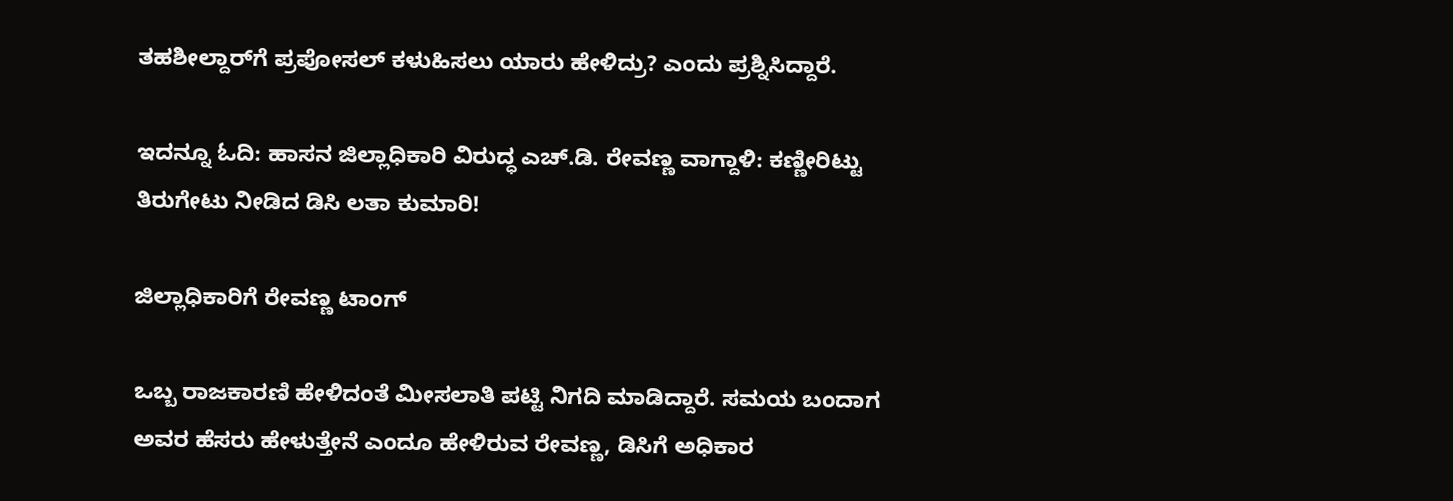ತಹಶೀಲ್ದಾರ್‌ಗೆ ಪ್ರಪೋಸಲ್ ಕಳುಹಿಸಲು ಯಾರು ಹೇಳಿದ್ರು? ಎಂದು ಪ್ರಶ್ನಿಸಿದ್ದಾರೆ.

ಇದನ್ನೂ ಓದಿ: ಹಾಸನ ಜಿಲ್ಲಾಧಿಕಾರಿ ವಿರುದ್ಧ ಎಚ್.ಡಿ. ರೇವಣ್ಣ ವಾಗ್ದಾಳಿ: ಕಣ್ಣೀರಿಟ್ಟು ತಿರುಗೇಟು ನೀಡಿದ ಡಿಸಿ ಲತಾ ಕುಮಾರಿ!

ಜಿಲ್ಲಾಧಿಕಾರಿಗೆ ರೇವಣ್ಣ ಟಾಂಗ್

ಒಬ್ಬ ರಾಜಕಾರಣಿ ಹೇಳಿದಂತೆ ಮೀಸಲಾತಿ ಪಟ್ಟಿ ನಿಗದಿ ಮಾಡಿದ್ದಾರೆ. ಸಮಯ ಬಂದಾಗ ಅವರ ಹೆಸರು ಹೇಳುತ್ತೇನೆ ಎಂದೂ ಹೇಳಿರುವ ರೇವಣ್ಣ, ಡಿಸಿಗೆ ಅಧಿಕಾರ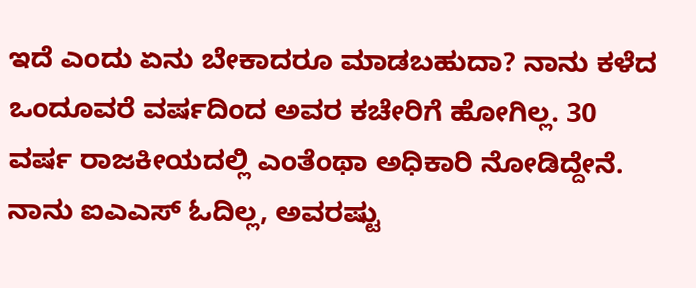ಇದೆ ಎಂದು ಏನು ಬೇಕಾದರೂ ಮಾಡಬಹುದಾ? ನಾನು ಕಳೆದ ಒಂದೂವರೆ ವರ್ಷದಿಂದ ಅವರ ಕಚೇರಿಗೆ ಹೋಗಿಲ್ಲ. 30 ವರ್ಷ ರಾಜಕೀಯದಲ್ಲಿ ಎಂತೆಂಥಾ ಅಧಿಕಾರಿ ನೋಡಿದ್ದೇನೆ. ನಾನು ಐಎಎಸ್ ಓದಿಲ್ಲ, ಅವರಷ್ಟು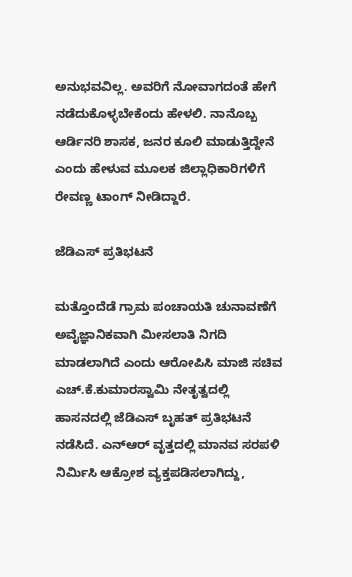ಅನುಭವವಿಲ್ಲ. ಅವರಿಗೆ ನೋವಾಗದಂತೆ ಹೇಗೆ ನಡೆದುಕೊಳ್ಳಬೇಕೆಂದು ಹೇಳಲಿ. ನಾನೊಬ್ಬ ಆರ್ಡಿನರಿ ಶಾಸಕ, ಜನರ ಕೂಲಿ ಮಾಡುತ್ತಿದ್ದೇನೆ ಎಂದು ಹೇಳುವ ಮೂಲಕ ಜಿಲ್ಲಾಧಿಕಾರಿಗಳಿಗೆ ರೇವಣ್ಣ ಟಾಂಗ್ ನೀಡಿದ್ದಾರೆ.

ಜೆಡಿಎಸ್ ಪ್ರತಿಭಟನೆ

ಮತ್ತೊಂದೆಡೆ ಗ್ರಾಮ ಪಂಚಾಯತಿ ಚುನಾವಣೆಗೆ ಅವೈಜ್ಞಾನಿಕವಾಗಿ ಮೀಸಲಾತಿ ನಿಗದಿ ಮಾಡಲಾಗಿದೆ ಎಂದು ಆರೋಪಿಸಿ ಮಾಜಿ ಸಚಿವ ಎಚ್.ಕೆ.ಕುಮಾರಸ್ವಾಮಿ ನೇತೃತ್ವದಲ್ಲಿ ಹಾಸನದಲ್ಲಿ ಜೆಡಿಎಸ್ ಬೃಹತ್ ಪ್ರತಿಭಟನೆ ನಡೆಸಿದೆ. ಎನ್‌ಆರ್ ವೃತ್ತದಲ್ಲಿ ಮಾನವ ಸರಪಳಿ ನಿರ್ಮಿಸಿ ಆಕ್ರೋಶ ವ್ಯಕ್ತಪಡಿಸಲಾಗಿದ್ದು,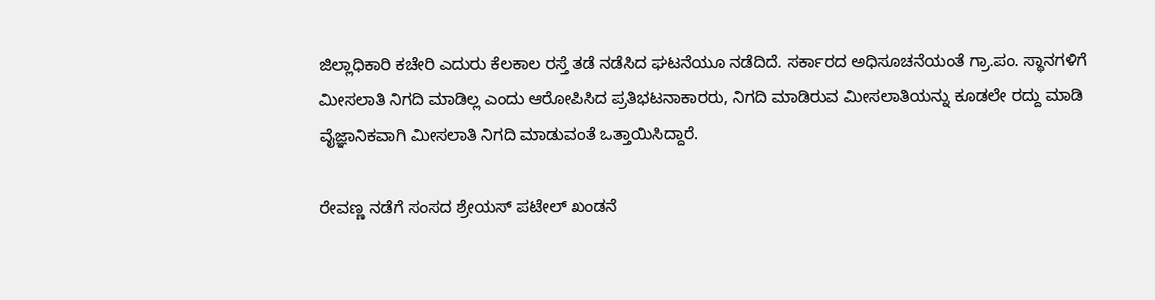ಜಿಲ್ಲಾಧಿಕಾರಿ ಕಚೇರಿ ಎದುರು ಕೆಲಕಾಲ ರಸ್ತೆ ತಡೆ ನಡೆಸಿದ ಘಟನೆಯೂ ನಡೆದಿದೆ. ಸರ್ಕಾರದ ಅಧಿಸೂಚನೆಯಂತೆ ಗ್ರಾ.ಪಂ. ಸ್ಥಾನಗಳಿಗೆ ಮೀಸಲಾತಿ ನಿಗದಿ ಮಾಡಿಲ್ಲ ಎಂದು ಆರೋಪಿಸಿದ ಪ್ರತಿಭಟನಾಕಾರರು, ನಿಗದಿ ಮಾಡಿರುವ ಮೀಸಲಾತಿಯನ್ನು ಕೂಡಲೇ ರದ್ದು ಮಾಡಿ ವೈಜ್ಞಾನಿಕವಾಗಿ ಮೀಸಲಾತಿ ನಿಗದಿ ಮಾಡುವಂತೆ ಒತ್ತಾಯಿಸಿದ್ದಾರೆ.

ರೇವಣ್ಣ ನಡೆಗೆ ಸಂಸದ ಶ್ರೇಯಸ್‌ ಪಟೇಲ್ ಖಂಡನೆ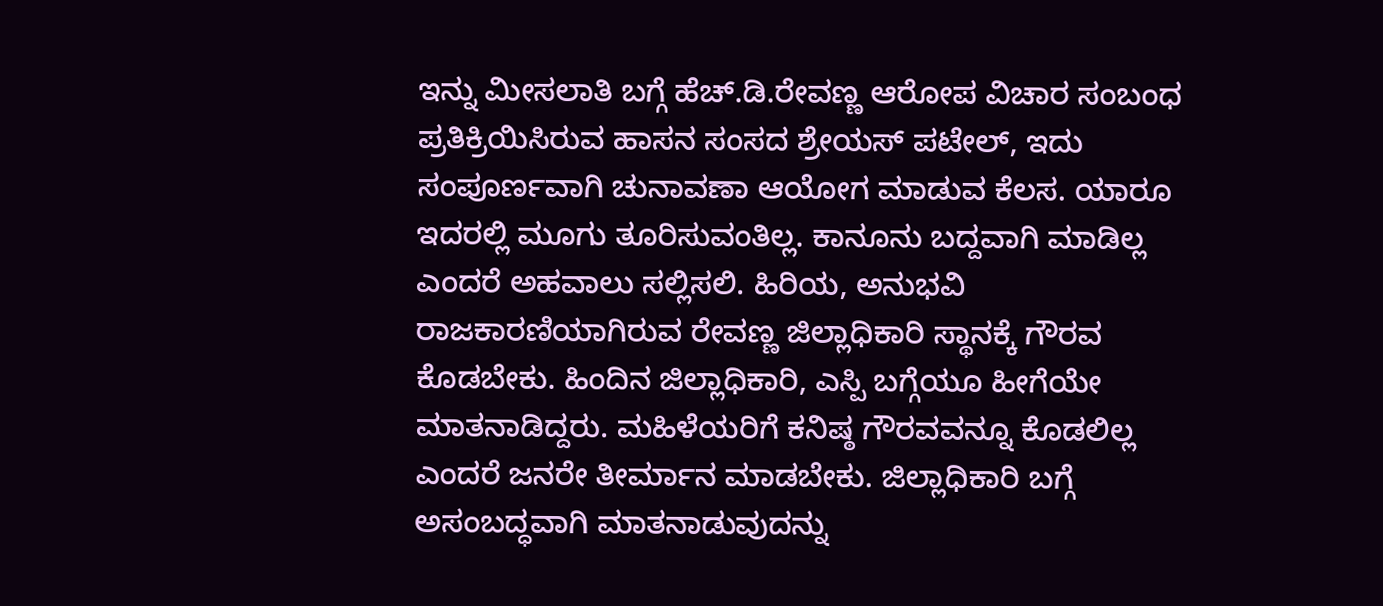ಇನ್ನು ಮೀಸಲಾತಿ ಬಗ್ಗೆ ಹೆಚ್.ಡಿ.ರೇವಣ್ಣ ಆರೋಪ ವಿಚಾರ ಸಂಬಂಧ ಪ್ರತಿಕ್ರಿಯಿಸಿರುವ ಹಾಸನ ಸಂಸದ ಶ್ರೇಯಸ್‌ ಪಟೇಲ್, ಇದು ಸಂಪೂರ್ಣವಾಗಿ ಚುನಾವಣಾ ಆಯೋಗ ಮಾಡುವ ಕೆಲಸ. ಯಾರೂ ಇದರಲ್ಲಿ ಮೂಗು ತೂರಿಸುವಂತಿಲ್ಲ. ಕಾನೂನು ಬದ್ದವಾಗಿ ಮಾಡಿಲ್ಲ ಎಂದರೆ ಅಹವಾಲು ಸಲ್ಲಿಸಲಿ. ಹಿರಿಯ, ಅನುಭವಿ ರಾಜಕಾರಣಿಯಾಗಿರುವ ರೇವಣ್ಣ ಜಿಲ್ಲಾಧಿಕಾರಿ ಸ್ಥಾನಕ್ಕೆ ಗೌರವ ಕೊಡಬೇಕು. ಹಿಂದಿನ ಜಿಲ್ಲಾಧಿಕಾರಿ, ಎಸ್ಪಿ ಬಗ್ಗೆಯೂ ಹೀಗೆಯೇ ಮಾತನಾಡಿದ್ದರು. ಮಹಿಳೆಯರಿಗೆ ಕನಿಷ್ಠ ಗೌರವವನ್ನೂ ಕೊಡಲಿಲ್ಲ‌ ಎಂದರೆ ಜನರೇ ತೀರ್ಮಾನ ಮಾಡಬೇಕು. ಜಿಲ್ಲಾಧಿಕಾರಿ ಬಗ್ಗೆ ಅಸಂಬದ್ಧವಾಗಿ ಮಾತನಾಡುವುದನ್ನು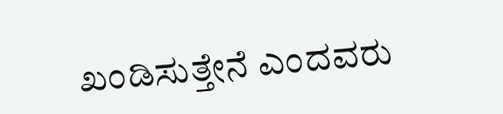ಖಂಡಿಸುತ್ತೇನೆ ಎಂದವರು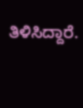ತಿಳಿಸಿದ್ದಾರೆ.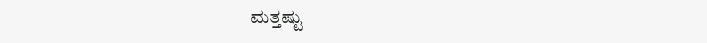ಮತ್ತಷ್ಟು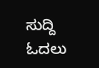ಸುದ್ದಿ ಓದಲು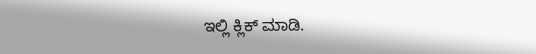ಇಲ್ಲಿ ಕ್ಲಿಕ್ ಮಾಡಿ.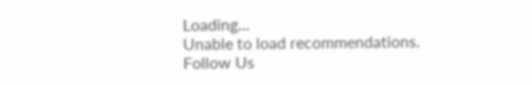Loading...
Unable to load recommendations.
Follow Us